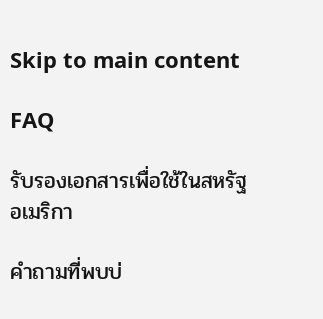Skip to main content

FAQ

รับรองเอกสารเพื่อใช้ในสหรัฐอเมริกา

คำถามที่พบบ่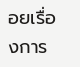อยเรื่องการ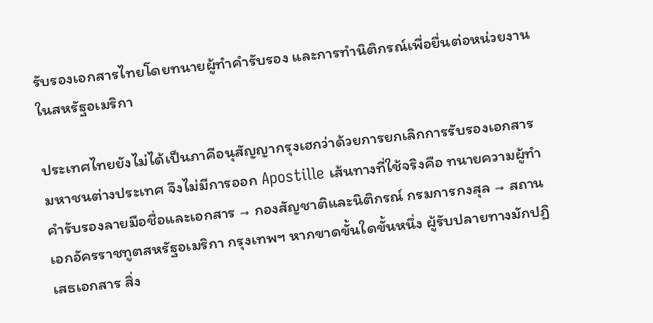รับรองเอกสารไทยโดยทนายผู้ทำคำรับรอง และการทำนิติกรณ์เพื่อยื่นต่อหน่วยงานในสหรัฐอเมริกา

ประเทศไทยยังไม่ได้เป็นภาคีอนุสัญญากรุงเฮกว่าด้วยการยกเลิกการรับรองเอกสารมหาชนต่างประเทศ จึงไม่มีการออก Apostille เส้นทางที่ใช้จริงคือ ทนายความผู้ทำคำรับรองลายมือชื่อและเอกสาร → กองสัญชาติและนิติกรณ์ กรมการกงสุล → สถานเอกอัครราชทูตสหรัฐอเมริกา กรุงเทพฯ หากขาดขั้นใดขั้นหนึ่ง ผู้รับปลายทางมักปฏิเสธเอกสาร สิ่ง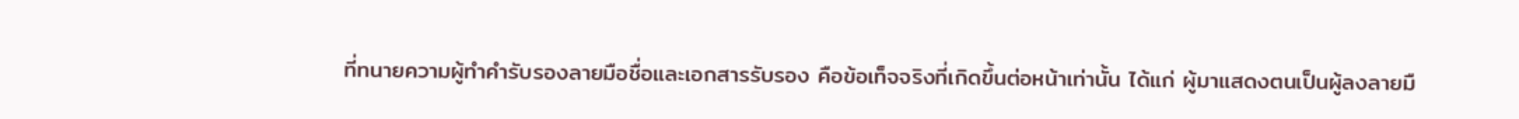ที่ทนายความผู้ทำคำรับรองลายมือชื่อและเอกสารรับรอง คือข้อเท็จจริงที่เกิดขึ้นต่อหน้าเท่านั้น ได้แก่ ผู้มาแสดงตนเป็นผู้ลงลายมื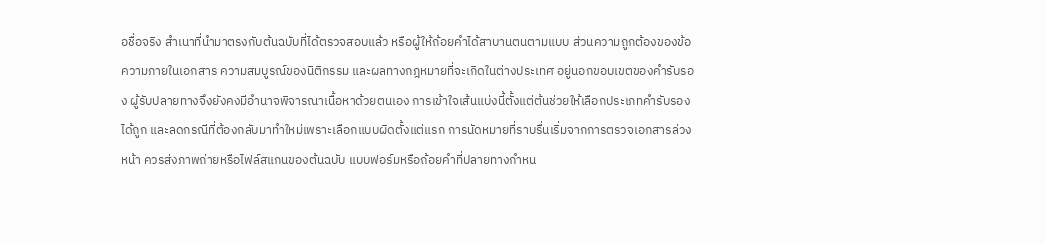อชื่อจริง สำเนาที่นำมาตรงกับต้นฉบับที่ได้ตรวจสอบแล้ว หรือผู้ให้ถ้อยคำได้สาบานตนตามแบบ ส่วนความถูกต้องของข้อความภายในเอกสาร ความสมบูรณ์ของนิติกรรม และผลทางกฎหมายที่จะเกิดในต่างประเทศ อยู่นอกขอบเขตของคำรับรอง ผู้รับปลายทางจึงยังคงมีอำนาจพิจารณาเนื้อหาด้วยตนเอง การเข้าใจเส้นแบ่งนี้ตั้งแต่ต้นช่วยให้เลือกประเภทคำรับรองได้ถูก และลดกรณีที่ต้องกลับมาทำใหม่เพราะเลือกแบบผิดตั้งแต่แรก การนัดหมายที่ราบรื่นเริ่มจากการตรวจเอกสารล่วงหน้า ควรส่งภาพถ่ายหรือไฟล์สแกนของต้นฉบับ แบบฟอร์มหรือถ้อยคำที่ปลายทางกำหน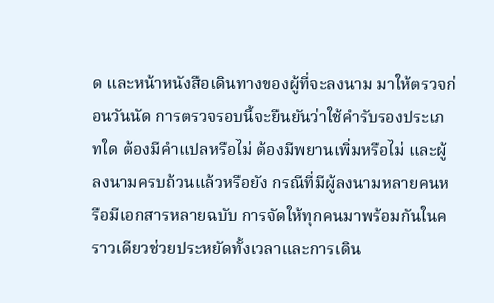ด และหน้าหนังสือเดินทางของผู้ที่จะลงนาม มาให้ตรวจก่อนวันนัด การตรวจรอบนี้จะยืนยันว่าใช้คำรับรองประเภทใด ต้องมีคำแปลหรือไม่ ต้องมีพยานเพิ่มหรือไม่ และผู้ลงนามครบถ้วนแล้วหรือยัง กรณีที่มีผู้ลงนามหลายคนหรือมีเอกสารหลายฉบับ การจัดให้ทุกคนมาพร้อมกันในคราวเดียวช่วยประหยัดทั้งเวลาและการเดิน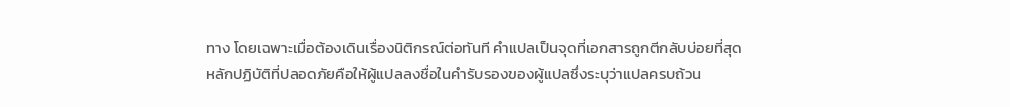ทาง โดยเฉพาะเมื่อต้องเดินเรื่องนิติกรณ์ต่อทันที คำแปลเป็นจุดที่เอกสารถูกตีกลับบ่อยที่สุด หลักปฏิบัติที่ปลอดภัยคือให้ผู้แปลลงชื่อในคำรับรองของผู้แปลซึ่งระบุว่าแปลครบถ้วน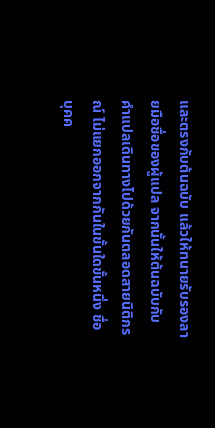และตรงกับต้นฉบับ แล้วให้ทนายรับรองลายมือชื่อของผู้แปล จากนั้นให้ต้นฉบับกับคำแปลเดินทางไปด้วยกันตลอดสายนิติกรณ์ ไม่แยกออกจากกันในขั้นใดขั้นหนึ่ง ชื่อบุคค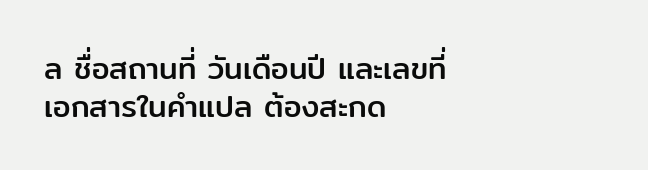ล ชื่อสถานที่ วันเดือนปี และเลขที่เอกสารในคำแปล ต้องสะกด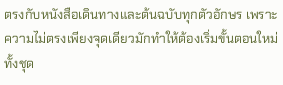ตรงกับหนังสือเดินทางและต้นฉบับทุกตัวอักษร เพราะความไม่ตรงเพียงจุดเดียวมักทำให้ต้องเริ่มขั้นตอนใหม่ทั้งชุด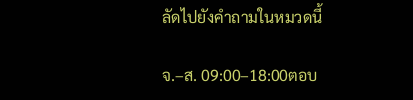ลัดไปยังคำถามในหมวดนี้

จ.–ส. 09:00–18:00ตอบ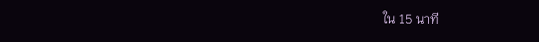ใน 15 นาที